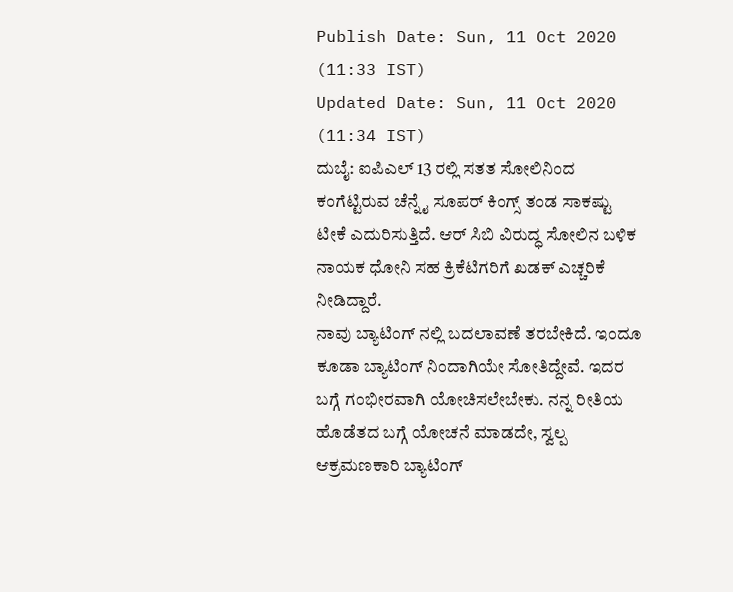Publish Date: Sun, 11 Oct 2020 (11:33 IST)
Updated Date: Sun, 11 Oct 2020 (11:34 IST)
ದುಬೈ: ಐಪಿಎಲ್ 13 ರಲ್ಲಿ ಸತತ ಸೋಲಿನಿಂದ ಕಂಗೆಟ್ಟಿರುವ ಚೆನ್ನೈ ಸೂಪರ್ ಕಿಂಗ್ಸ್ ತಂಡ ಸಾಕಷ್ಟು ಟೀಕೆ ಎದುರಿಸುತ್ತಿದೆ. ಆರ್ ಸಿಬಿ ವಿರುದ್ಧ ಸೋಲಿನ ಬಳಿಕ ನಾಯಕ ಧೋನಿ ಸಹ ಕ್ರಿಕೆಟಿಗರಿಗೆ ಖಡಕ್ ಎಚ್ಚರಿಕೆ ನೀಡಿದ್ದಾರೆ.
ನಾವು ಬ್ಯಾಟಿಂಗ್ ನಲ್ಲಿ ಬದಲಾವಣೆ ತರಬೇಕಿದೆ. ಇಂದೂ ಕೂಡಾ ಬ್ಯಾಟಿಂಗ್ ನಿಂದಾಗಿಯೇ ಸೋತಿದ್ದೇವೆ. ಇದರ ಬಗ್ಗೆ ಗಂಭೀರವಾಗಿ ಯೋಚಿಸಲೇಬೇಕು. ನನ್ನ ರೀತಿಯ ಹೊಡೆತದ ಬಗ್ಗೆ ಯೋಚನೆ ಮಾಡದೇ, ಸ್ವಲ್ಪ ಆಕ್ರಮಣಕಾರಿ ಬ್ಯಾಟಿಂಗ್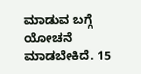ಮಾಡುವ ಬಗ್ಗೆ ಯೋಚನೆ ಮಾಡಬೇಕಿದೆ. 15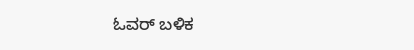ಓವರ್ ಬಳಿಕ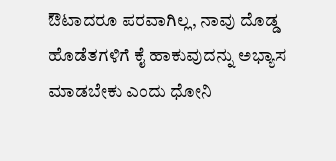ಔಟಾದರೂ ಪರವಾಗಿಲ್ಲ, ನಾವು ದೊಡ್ಡ ಹೊಡೆತಗಳಿಗೆ ಕೈ ಹಾಕುವುದನ್ನು ಅಭ್ಯಾಸ ಮಾಡಬೇಕು ಎಂದು ಧೋನಿ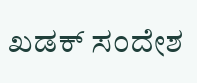ಖಡಕ್ ಸಂದೇಶ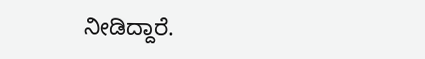ನೀಡಿದ್ದಾರೆ.